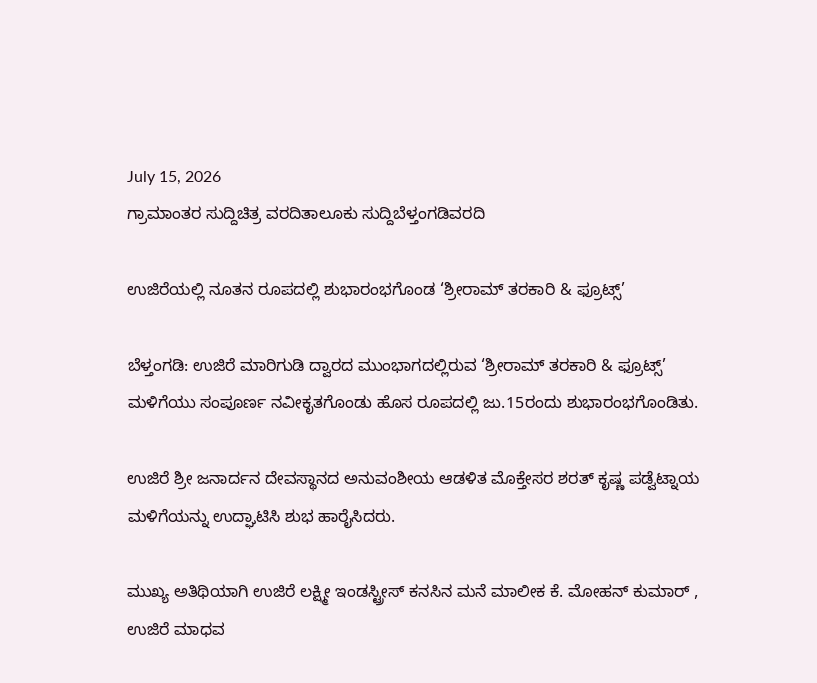July 15, 2026
ಗ್ರಾಮಾಂತರ ಸುದ್ದಿಚಿತ್ರ ವರದಿತಾಲೂಕು ಸುದ್ದಿಬೆಳ್ತಂಗಡಿವರದಿ

ಉಜಿರೆಯಲ್ಲಿ ನೂತನ ರೂಪದಲ್ಲಿ ಶುಭಾರಂಭಗೊಂಡ ‘ಶ್ರೀರಾಮ್ ತರಕಾರಿ & ಫ್ರೂಟ್ಸ್’

ಬೆಳ್ತಂಗಡಿ: ಉಜಿರೆ ಮಾರಿಗುಡಿ ದ್ವಾರದ ಮುಂಭಾಗದಲ್ಲಿರುವ ‘ಶ್ರೀರಾಮ್ ತರಕಾರಿ & ಫ್ರೂಟ್ಸ್’ ಮಳಿಗೆಯು ಸಂಪೂರ್ಣ ನವೀಕೃತಗೊಂಡು ಹೊಸ ರೂಪದಲ್ಲಿ ಜು.15ರಂದು ಶುಭಾರಂಭಗೊಂಡಿತು.

ಉಜಿರೆ ಶ್ರೀ ಜನಾರ್ದನ ದೇವಸ್ಥಾನದ ಅನುವಂಶೀಯ ಆಡಳಿತ ಮೊಕ್ತೇಸರ ಶರತ್ ಕೃಷ್ಣ ಪಡ್ವೆಟ್ನಾಯ ಮಳಿಗೆಯನ್ನು ಉದ್ಘಾಟಿಸಿ ಶುಭ ಹಾರೈಸಿದರು.

ಮುಖ್ಯ ಅತಿಥಿಯಾಗಿ ಉಜಿರೆ ಲಕ್ಷ್ಮೀ ಇಂಡಸ್ಟ್ರೀಸ್ ಕನಸಿನ ಮನೆ ಮಾಲೀಕ ಕೆ. ಮೋಹನ್ ಕುಮಾರ್ , ಉಜಿರೆ ಮಾಧವ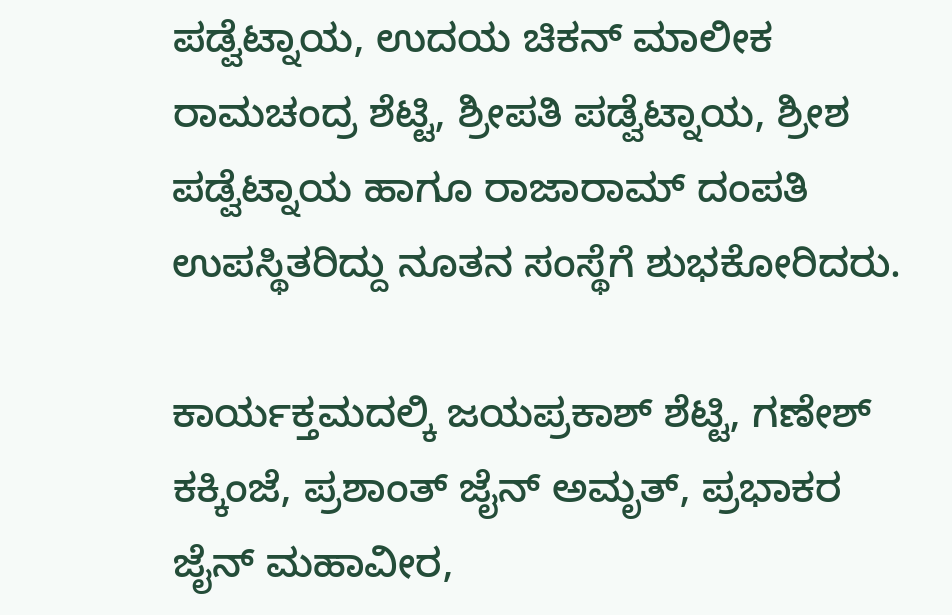ಪಡ್ವೆಟ್ನಾಯ, ಉದಯ ಚಿಕನ್ ಮಾಲೀಕ ರಾಮಚಂದ್ರ ಶೆಟ್ಟಿ, ಶ್ರೀಪತಿ ಪಡ್ವೆಟ್ನಾಯ, ಶ್ರೀಶ ಪಡ್ವೆಟ್ನಾಯ ಹಾಗೂ ರಾಜಾರಾಮ್ ದಂಪತಿ ಉಪಸ್ಥಿತರಿದ್ದು ನೂತನ ಸಂಸ್ಥೆಗೆ ಶುಭಕೋರಿದರು.

ಕಾರ್ಯಕ್ತಮದಲ್ಕಿ ಜಯಪ್ರಕಾಶ್ ಶೆಟ್ಟಿ, ಗಣೇಶ್ ಕಕ್ಕಿಂಜೆ, ಪ್ರಶಾಂತ್ ಜೈನ್ ಅಮೃತ್, ಪ್ರಭಾಕರ ಜೈನ್ ಮಹಾವೀರ,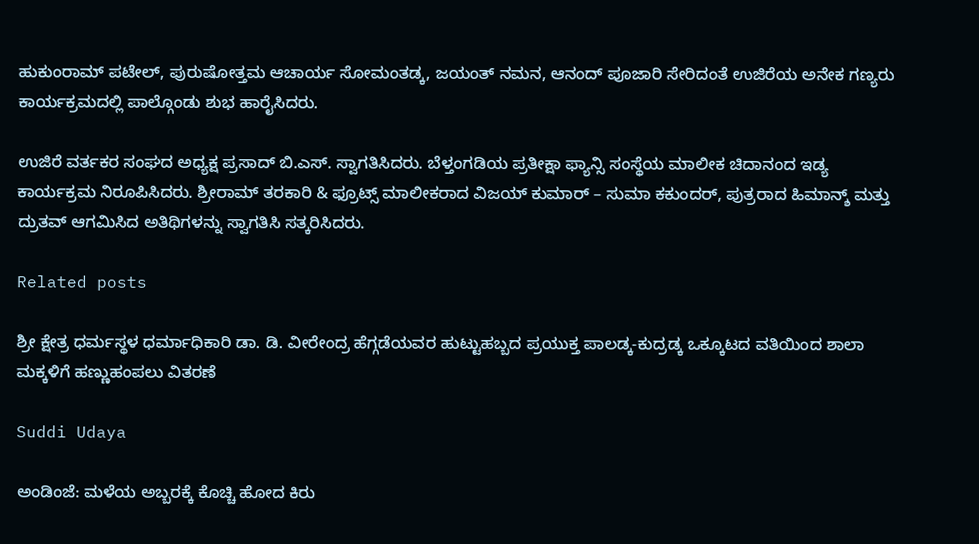ಹುಕುಂರಾಮ್ ಪಟೇಲ್, ಪುರುಷೋತ್ತಮ ಆಚಾರ್ಯ ಸೋಮಂತಡ್ಕ, ಜಯಂತ್ ನಮನ, ಆನಂದ್ ಪೂಜಾರಿ ಸೇರಿದಂತೆ ಉಜಿರೆಯ ಅನೇಕ ಗಣ್ಯರು ಕಾರ್ಯಕ್ರಮದಲ್ಲಿ ಪಾಲ್ಗೊಂಡು ಶುಭ ಹಾರೈಸಿದರು.

ಉಜಿರೆ ವರ್ತಕರ ಸಂಘದ ಅಧ್ಯಕ್ಷ ಪ್ರಸಾದ್ ಬಿ.ಎಸ್. ಸ್ವಾಗತಿಸಿದರು. ಬೆಳ್ತಂಗಡಿಯ ಪ್ರತೀಕ್ಷಾ ಫ್ಯಾನ್ಸಿ ಸಂಸ್ಥೆಯ ಮಾಲೀಕ ಚಿದಾನಂದ ಇಡ್ಯ ಕಾರ್ಯಕ್ರಮ ನಿರೂಪಿಸಿದರು. ಶ್ರೀರಾಮ್ ತರಕಾರಿ & ಫ್ರೂಟ್ಸ್ ಮಾಲೀಕರಾದ ವಿಜಯ್ ಕುಮಾರ್ – ಸುಮಾ ಕಕುಂದರ್, ಪುತ್ರರಾದ ಹಿಮಾನ್ಶ್ ಮತ್ತು ದ್ರುತವ್ ಆಗಮಿಸಿದ ಅತಿಥಿಗಳನ್ನು ಸ್ವಾಗತಿಸಿ ಸತ್ಕರಿಸಿದರು.

Related posts

ಶ್ರೀ ಕ್ಷೇತ್ರ ಧರ್ಮಸ್ಥಳ ಧರ್ಮಾಧಿಕಾರಿ ಡಾ. ಡಿ. ವೀರೇಂದ್ರ ಹೆಗ್ಗಡೆಯವರ ಹುಟ್ಟುಹಬ್ಬದ ಪ್ರಯುಕ್ತ ಪಾಲಡ್ಕ-ಕುದ್ರಡ್ಕ ಒಕ್ಕೂಟದ ವತಿಯಿಂದ ಶಾಲಾ ಮಕ್ಕಳಿಗೆ ಹಣ್ಣುಹಂಪಲು ವಿತರಣೆ

Suddi Udaya

ಅಂಡಿಂಜೆ: ಮಳೆಯ ಅಬ್ಬರಕ್ಕೆ ಕೊಚ್ಚಿ ಹೋದ ಕಿರು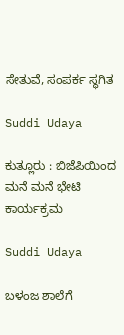ಸೇತುವೆ, ಸಂಪರ್ಕ ಸ್ಥಗಿತ

Suddi Udaya

ಕುತ್ಲೂರು : ಬಿಜೆಪಿಯಿಂದ ಮನೆ‌ ಮನೆ ಭೇಟಿ ಕಾರ್ಯಕ್ರಮ

Suddi Udaya

ಬಳಂಜ ಶಾಲೆಗೆ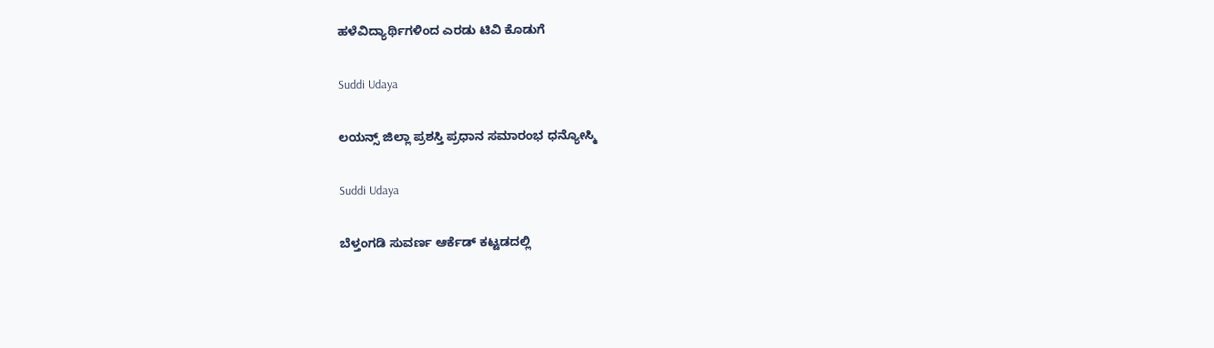ಹಳೆವಿದ್ಯಾರ್ಥಿಗಳಿಂದ ಎರಡು ಟಿವಿ ಕೊಡುಗೆ

Suddi Udaya

ಲಯನ್ಸ್ ಜಿಲ್ಲಾ ಪ್ರಶಸ್ತಿ ಪ್ರಧಾನ ಸಮಾರಂಭ ಧನ್ಯೋಸ್ಮಿ

Suddi Udaya

ಬೆಳ್ತಂಗಡಿ ಸುವರ್ಣ ಆರ್ಕೆಡ್ ಕಟ್ಟಡದಲ್ಲಿ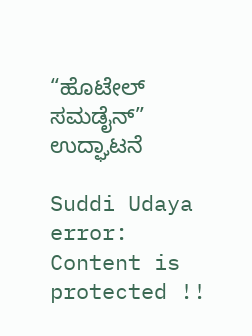“ಹೊಟೇಲ್ ಸಮಡೈನ್” ಉದ್ಘಾಟನೆ

Suddi Udaya
error: Content is protected !!